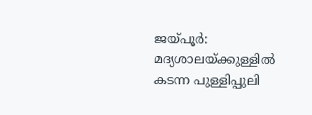ജയ്പൂർ: മദ്യശാലയ്ക്കുള്ളിൽ കടന്ന പുള്ളിപ്പുലി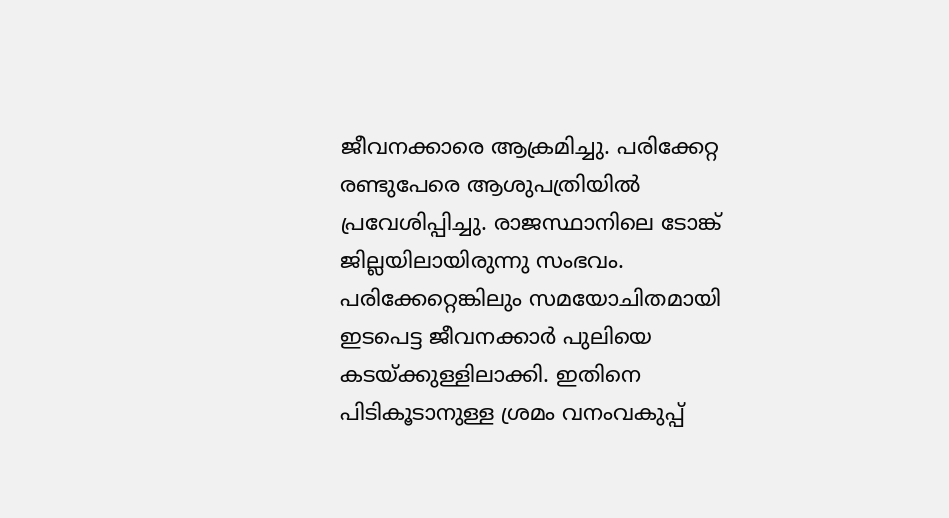ജീവനക്കാരെ ആക്രമിച്ചു. പരിക്കേറ്റ രണ്ടുപേരെ ആശുപത്രിയിൽ പ്രവേശിപ്പിച്ചു. രാജസ്ഥാനിലെ ടോങ്ക് ജില്ലയിലായിരുന്നു സംഭവം. പരിക്കേറ്റെങ്കിലും സമയോചിതമായി ഇടപെട്ട ജീവനക്കാർ പുലിയെ കടയ്ക്കുള്ളിലാക്കി. ഇതിനെ പിടികൂടാനുള്ള ശ്രമം വനംവകുപ്പ്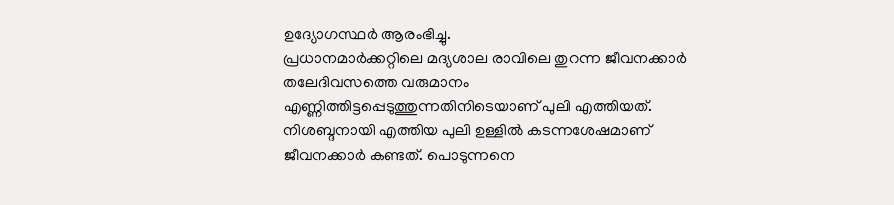ഉദ്യോഗസ്ഥർ ആരംഭിച്ചു.
പ്രധാനമാർക്കറ്റിലെ മദ്യശാല രാവിലെ തുറന്ന ജീവനക്കാർ തലേദിവസത്തെ വരുമാനം എണ്ണിത്തിട്ടപ്പെടുത്തുന്നതിനിടെയാണ് പുലി എത്തിയത്. നിശബ്ദനായി എത്തിയ പുലി ഉള്ളിൽ കടന്നശേഷമാണ് ജീവനക്കാർ കണ്ടത്. പൊടുന്നനെ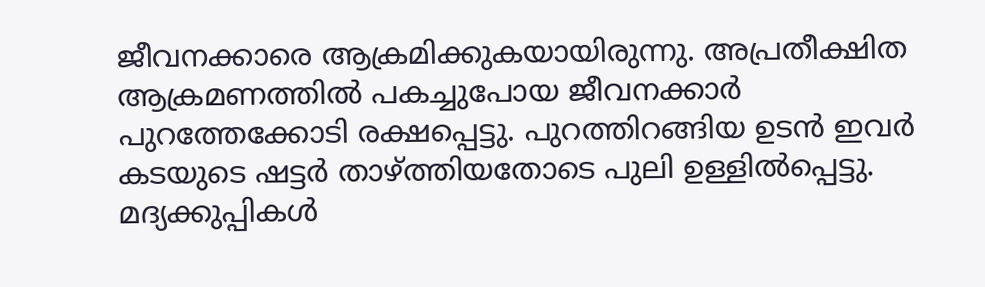ജീവനക്കാരെ ആക്രമിക്കുകയായിരുന്നു. അപ്രതീക്ഷിത ആക്രമണത്തിൽ പകച്ചുപോയ ജീവനക്കാർ പുറത്തേക്കോടി രക്ഷപ്പെട്ടു. പുറത്തിറങ്ങിയ ഉടൻ ഇവർ കടയുടെ ഷട്ടർ താഴ്ത്തിയതോടെ പുലി ഉള്ളിൽപ്പെട്ടു. മദ്യക്കുപ്പികൾ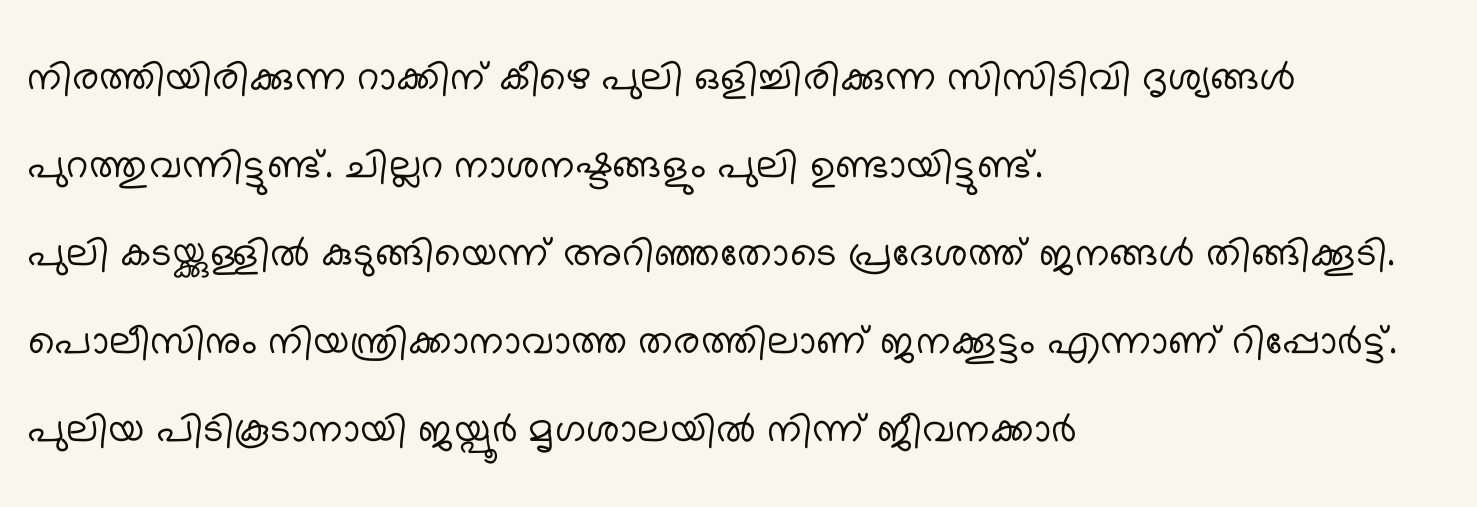നിരത്തിയിരിക്കുന്ന റാക്കിന് കീഴെ പുലി ഒളിച്ചിരിക്കുന്ന സിസിടിവി ദൃശ്യങ്ങൾ പുറത്തുവന്നിട്ടുണ്ട്. ചില്ലറ നാശനഷ്ടങ്ങളും പുലി ഉണ്ടായിട്ടുണ്ട്.
പുലി കടയ്ക്കുള്ളിൽ കുടുങ്ങിയെന്ന് അറിഞ്ഞതോടെ പ്രദേശത്ത് ജനങ്ങൾ തിങ്ങിക്കൂടി. പൊലീസിനും നിയന്ത്രിക്കാനാവാത്ത തരത്തിലാണ് ജനക്കൂട്ടം എന്നാണ് റിപ്പോർട്ട്. പുലിയ പിടികൂടാനായി ജയ്പൂർ മൃഗശാലയിൽ നിന്ന് ജീവനക്കാർ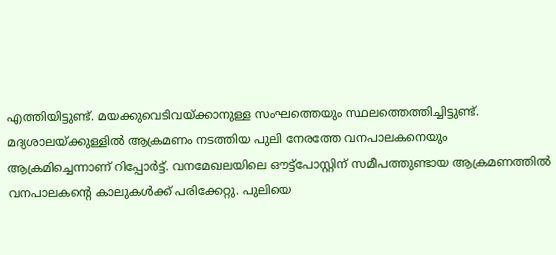എത്തിയിട്ടുണ്ട്. മയക്കുവെടിവയ്ക്കാനുള്ള സംഘത്തെയും സ്ഥലത്തെത്തിച്ചിട്ടുണ്ട്.
മദ്യശാലയ്ക്കുള്ളിൽ ആക്രമണം നടത്തിയ പുലി നേരത്തേ വനപാലകനെയും ആക്രമിച്ചെന്നാണ് റിപ്പോർട്ട്. വനമേഖലയിലെ ഔട്ട്പോസ്റ്റിന് സമീപത്തുണ്ടായ ആക്രമണത്തിൽ വനപാലകന്റെ കാലുകൾക്ക് പരിക്കേറ്റു. പുലിയെ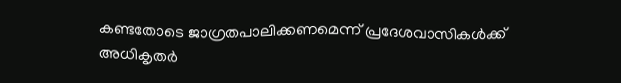കണ്ടതോടെ ജാഗ്രതപാലിക്കണമെന്ന് പ്രദേശവാസികൾക്ക് അധികൃതർ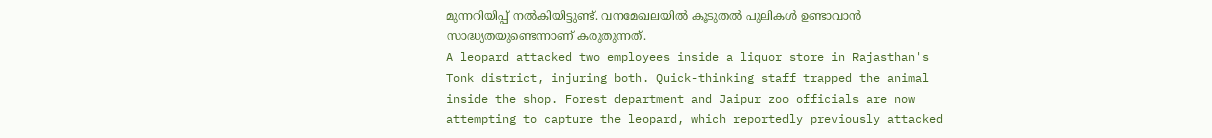മുന്നറിയിപ്പ് നൽകിയിട്ടുണ്ട്. വനമേഖലയിൽ കൂടുതൽ പുലികൾ ഉണ്ടാവാൻ സാദ്ധ്യതയുണ്ടെന്നാണ് കരുതുന്നത്.
A leopard attacked two employees inside a liquor store in Rajasthan's Tonk district, injuring both. Quick-thinking staff trapped the animal inside the shop. Forest department and Jaipur zoo officials are now attempting to capture the leopard, which reportedly previously attacked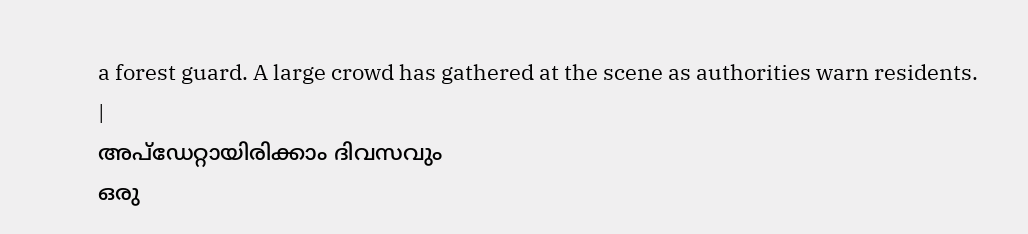a forest guard. A large crowd has gathered at the scene as authorities warn residents.
|
അപ്ഡേറ്റായിരിക്കാം ദിവസവും
ഒരു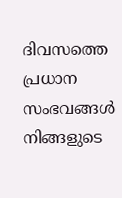ദിവസത്തെ പ്രധാന സംഭവങ്ങൾ നിങ്ങളുടെ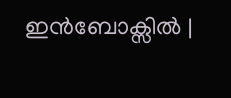ഇൻബോക്സിൽ |